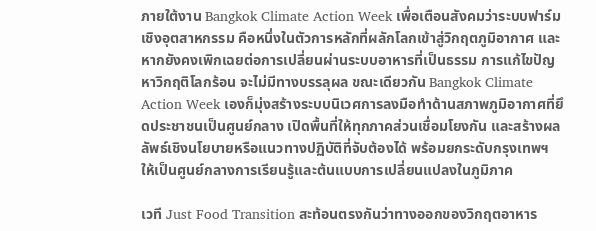ภายใต้งาน Bangkok Climate Action Week เพื่อเตือนสังคมว่าระบบฟาร์มเชิงอุตสาหกรรม คือหนึ่งในตัวการหลักที่ผลักโลกเข้าสู่วิกฤตภูมิอากาศ และหากยังคงเพิกเฉยต่อการเปลี่ยนผ่านระบบอาหารที่เป็นธรรม การแก้ไขปัญหาวิกฤติโลกร้อน จะไม่มีทางบรรลุผล ขณะเดียวกัน Bangkok Climate Action Week เองก็มุ่งสร้างระบบนิเวศการลงมือทำด้านสภาพภูมิอากาศที่ยึดประชาชนเป็นศูนย์กลาง เปิดพื้นที่ให้ทุกภาคส่วนเชื่อมโยงกัน และสร้างผลลัพธ์เชิงนโยบายหรือแนวทางปฏิบัติที่จับต้องได้ พร้อมยกระดับกรุงเทพฯ ให้เป็นศูนย์กลางการเรียนรู้และต้นแบบการเปลี่ยนแปลงในภูมิภาค

เวที Just Food Transition สะท้อนตรงกันว่าทางออกของวิกฤตอาหาร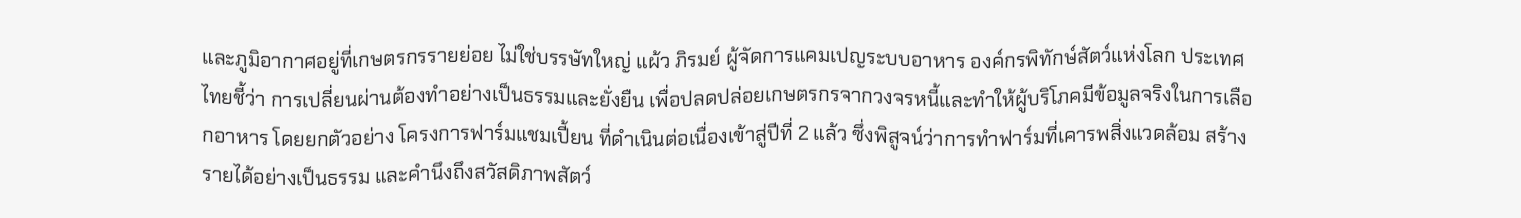และภูมิอากาศอยู่ที่เกษตรกรรายย่อย ไม่ใช่บรรษัทใหญ่ แผ้ว ภิรมย์ ผู้จัดการแคมเปญระบบอาหาร องค์กรพิทักษ์สัตว์แห่งโลก ประเทศไทยชี้ว่า การเปลี่ยนผ่านต้องทำอย่างเป็นธรรมและยั่งยืน เพื่อปลดปล่อยเกษตรกรจากวงจรหนี้และทำให้ผู้บริโภคมีข้อมูลจริงในการเลือกอาหาร โดยยกตัวอย่าง โครงการฟาร์มแชมเปี้ยน ที่ดำเนินต่อเนื่องเข้าสู่ปีที่ 2 แล้ว ซึ่งพิสูจน์ว่าการทำฟาร์มที่เคารพสิ่งแวดล้อม สร้างรายได้อย่างเป็นธรรม และคำนึงถึงสวัสดิภาพสัตว์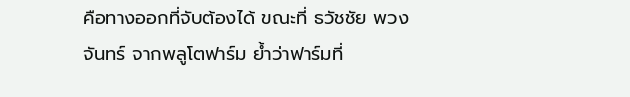คือทางออกที่จับต้องได้ ขณะที่ ธวัชชัย พวงจันทร์ จากพลูโตฟาร์ม ย้ำว่าฟาร์มที่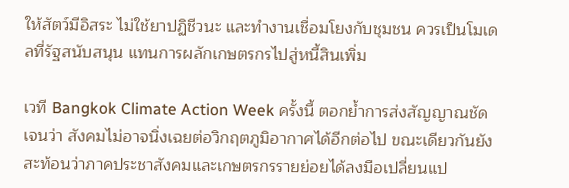ให้สัตว์มีอิสระ ไม่ใช้ยาปฏิชีวนะ และทำงานเชื่อมโยงกับชุมชน ควรเป็นโมเดลที่รัฐสนับสนุน แทนการผลักเกษตรกรไปสู่หนี้สินเพิ่ม

เวที Bangkok Climate Action Week ครั้งนี้ ตอกย้ำการส่งสัญญาณชัดเจนว่า สังคมไม่อาจนิ่งเฉยต่อวิกฤตภูมิอากาศได้อีกต่อไป ขณะเดียวกันยังสะท้อนว่าภาคประชาสังคมและเกษตรกรรายย่อยได้ลงมือเปลี่ยนแป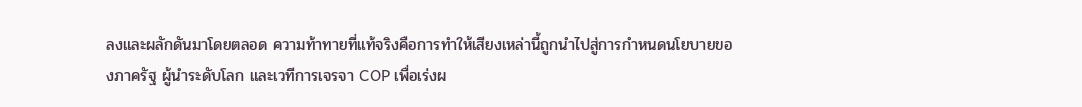ลงและผลักดันมาโดยตลอด ความท้าทายที่แท้จริงคือการทำให้เสียงเหล่านี้ถูกนำไปสู่การกำหนดนโยบายของภาครัฐ ผู้นำระดับโลก และเวทีการเจรจา COP เพื่อเร่งผ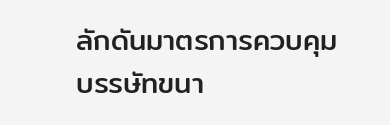ลักดันมาตรการควบคุมบรรษัทขนา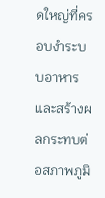ดใหญ่ที่ครอบงำระบบอาหารและสร้างผลกระทบต่อสภาพภูมิ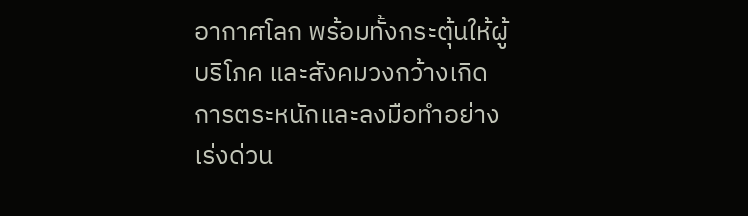อากาศโลก พร้อมทั้งกระตุ้นให้ผู้บริโภค และสังคมวงกว้างเกิดการตระหนักและลงมือทำอย่างเร่งด่วน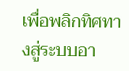เพื่อพลิกทิศทางสู่ระบบอา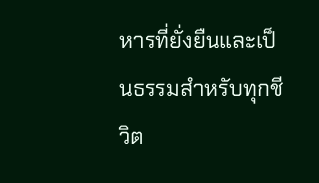หารที่ยั่งยืนและเป็นธรรมสำหรับทุกชีวิต